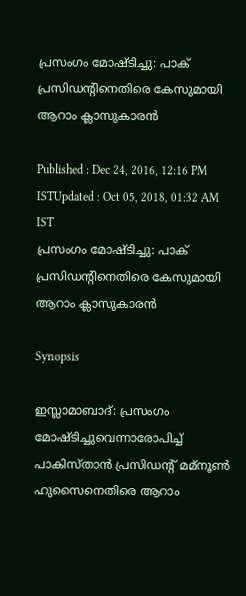പ്രസംഗം മോഷ്ടിച്ചു: പാക് പ്രസിഡന്‍റിനെതിരെ കേസുമായി ആറാം ക്ലാസുകാരന്‍

Published : Dec 24, 2016, 12:16 PM ISTUpdated : Oct 05, 2018, 01:32 AM IST
പ്രസംഗം മോഷ്ടിച്ചു: പാക് പ്രസിഡന്‍റിനെതിരെ കേസുമായി ആറാം ക്ലാസുകാരന്‍

Synopsis

ഇസ്ലാമാബാദ്: പ്രസംഗം മോഷ്ടിച്ചുവെന്നാരോപിച്ച് പാകിസ്താന്‍ പ്രസിഡന്റ് മമ്നൂണ്‍ ഹുസൈനെതിരെ ആറാം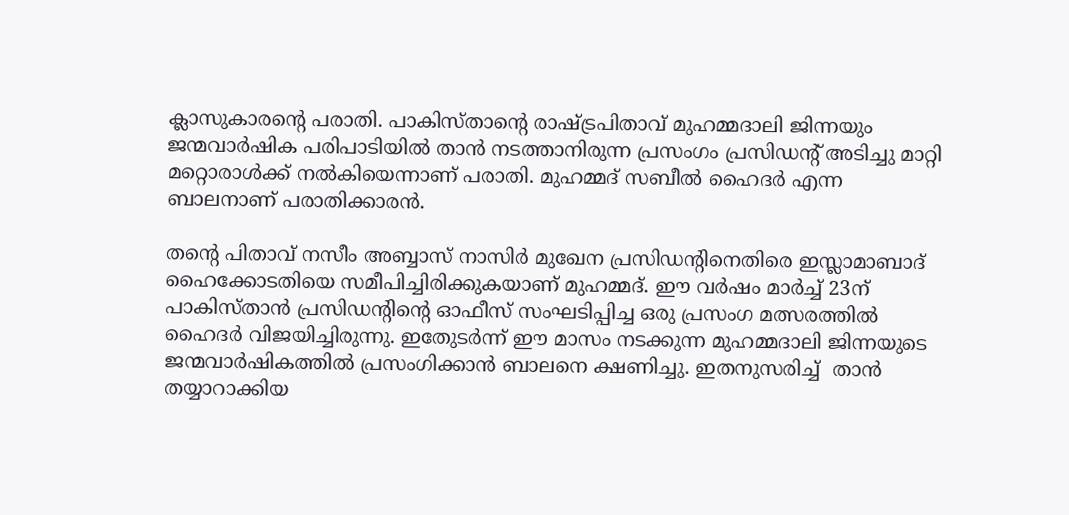ക്ലാസുകാരന്‍റെ പരാതി. പാകിസ്താന്‍റെ രാഷ്ട്രപിതാവ് മുഹമ്മദാലി ജിന്നയും ജന്മവാര്‍ഷിക പരിപാടിയില്‍ താന്‍ നടത്താനിരുന്ന പ്രസംഗം പ്രസിഡന്‍റ് അടിച്ചു മാറ്റി മറ്റൊരാള്‍ക്ക് നല്‍കിയെന്നാണ് പരാതി. മുഹമ്മദ് സബീല്‍ ഹൈദര്‍ എന്ന ബാലനാണ് പരാതിക്കാരന്‍.

തന്റെ പിതാവ് നസീം അബ്ബാസ് നാസിര്‍ മുഖേന പ്രസിഡന്‍റിനെതിരെ ഇസ്ലാമാബാദ് ഹൈക്കോടതിയെ സമീപിച്ചിരിക്കുകയാണ് മുഹമ്മദ്. ഈ വര്‍ഷം മാര്‍ച്ച് 23ന് പാകിസ്താന്‍ പ്രസിഡന്‍റിന്‍റെ ഓഫീസ് സംഘടിപ്പിച്ച ഒരു പ്രസംഗ മത്സരത്തില്‍ ഹൈദര്‍ വിജയിച്ചിരുന്നു. ഇതേുടര്‍ന്ന് ഈ മാസം നടക്കുന്ന മുഹമ്മദാലി ജിന്നയുടെ ജന്മവാര്‍ഷികത്തില്‍ പ്രസംഗിക്കാന്‍ ബാലനെ ക്ഷണിച്ചു. ഇതനുസരിച്ച്  താന്‍ തയ്യാറാക്കിയ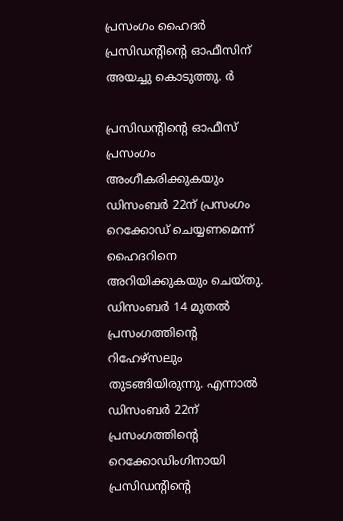പ്രസംഗം ഹൈദര്‍ പ്രസിഡന്റിന്‍റെ ഓഫീസിന് അയച്ചു കൊടുത്തു. ർ

പ്രസിഡന്‍റിന്‍റെ ഓഫീസ് പ്രസംഗം അംഗീകരിക്കുകയും ഡിസംബര്‍ 22ന് പ്രസംഗം റെക്കോഡ് ചെയ്യണമെന്ന് ഹൈദറിനെ അറിയിക്കുകയും ചെയ്തു. ഡിസംബര്‍ 14 മുതല്‍ പ്രസംഗത്തിന്‍റെ റിഹേഴ്‌സലും തുടങ്ങിയിരുന്നു. എന്നാല്‍ ഡിസംബര്‍ 22ന് പ്രസംഗത്തിന്റെ റെക്കോഡിംഗിനായി പ്രസിഡന്റിന്‍റെ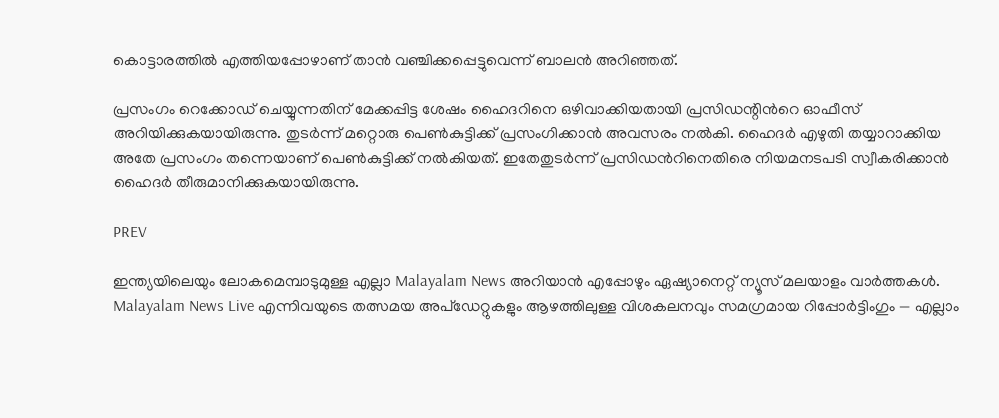കൊട്ടാരത്തില്‍ എത്തിയപ്പോഴാണ് താന്‍ വഞ്ചിക്കപ്പെട്ടുവെന്ന് ബാലന്‍ അറിഞ്ഞത്.

പ്രസംഗം റെക്കോഡ് ചെയ്യുന്നതിന് മേക്കപ്പിട്ട ശേഷം ഹൈദറിനെ ഒഴിവാക്കിയതായി പ്രസിഡന്റിന്‍റെ ഓഫീസ് അറിയിക്കുകയായിരുന്നു. തുടര്‍ന്ന് മറ്റൊരു പെണ്‍കുട്ടിക്ക് പ്രസംഗിക്കാന്‍ അവസരം നല്‍കി. ഹൈദര്‍ എഴുതി തയ്യാറാക്കിയ അതേ പ്രസംഗം തന്നെയാണ് പെണ്‍കുട്ടിക്ക് നല്‍കിയത്. ഇതേതുടര്‍ന്ന് പ്രസിഡന്‍റിനെതിരെ നിയമനടപടി സ്വീകരിക്കാന്‍ ഹൈദര്‍ തീരുമാനിക്കുകയായിരുന്നു.

PREV

ഇന്ത്യയിലെയും ലോകമെമ്പാടുമുള്ള എല്ലാ Malayalam News അറിയാൻ എപ്പോഴും ഏഷ്യാനെറ്റ് ന്യൂസ് മലയാളം വാർത്തകൾ. Malayalam News Live എന്നിവയുടെ തത്സമയ അപ്‌ഡേറ്റുകളും ആഴത്തിലുള്ള വിശകലനവും സമഗ്രമായ റിപ്പോർട്ടിംഗും — എല്ലാം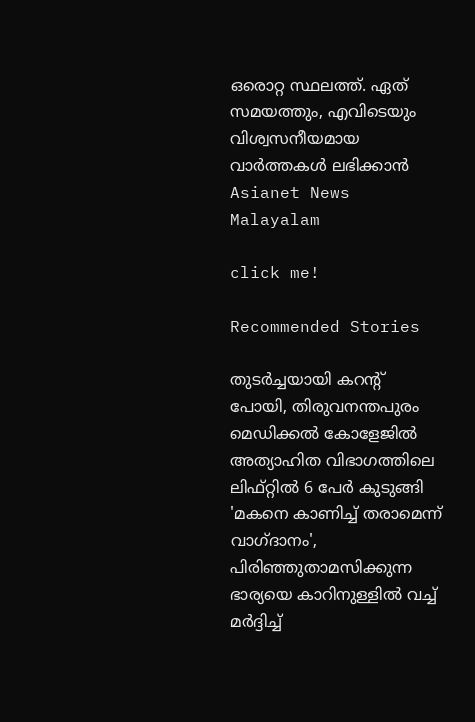ഒരൊറ്റ സ്ഥലത്ത്. ഏത് സമയത്തും, എവിടെയും വിശ്വസനീയമായ വാർത്തകൾ ലഭിക്കാൻ Asianet News Malayalam

click me!

Recommended Stories

തുട‍ർച്ചയായി കറന്റ് പോയി, തിരുവനന്തപുരം മെഡിക്കൽ കോളേജിൽ അത്യാഹിത വിഭാഗത്തിലെ ലിഫ്റ്റിൽ 6 പേർ കുടുങ്ങി
'മകനെ കാണിച്ച് തരാമെന്ന് വാഗ്ദാനം', പിരിഞ്ഞുതാമസിക്കുന്ന ഭാര്യയെ കാറിനുള്ളിൽ വച്ച് മ‍ർദ്ദിച്ച്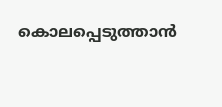കൊലപ്പെടുത്താൻ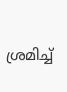ശ്രമിച്ച്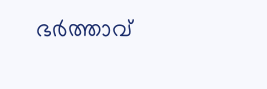ഭർത്താവ്